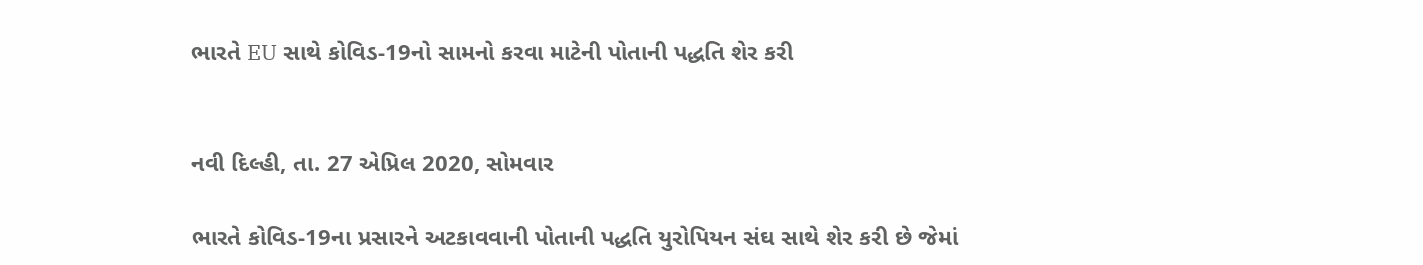ભારતે EU સાથે કોવિડ-19નો સામનો કરવા માટેની પોતાની પદ્ધતિ શેર કરી


નવી દિલ્હી, તા. 27 એપ્રિલ 2020, સોમવાર

ભારતે કોવિડ-19ના પ્રસારને અટકાવવાની પોતાની પદ્ધતિ યુરોપિયન સંઘ સાથે શેર કરી છે જેમાં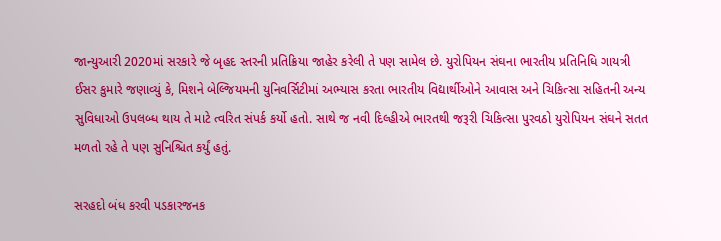જાન્યુઆરી 2020માં સરકારે જે બૃહદ સ્તરની પ્રતિક્રિયા જાહેર કરેલી તે પણ સામેલ છે. યુરોપિયન સંઘના ભારતીય પ્રતિનિધિ ગાયત્રી ઈસર કુમારે જણાવ્યું કે, મિશને બેલ્જિયમની યુનિવર્સિટીમાં અભ્યાસ કરતા ભારતીય વિદ્યાર્થીઓને આવાસ અને ચિકિત્સા સહિતની અન્ય સુવિધાઓ ઉપલબ્ધ થાય તે માટે ત્વરિત સંપર્ક કર્યો હતો. સાથે જ નવી દિલ્હીએ ભારતથી જરૂરી ચિકિત્સા પુરવઠો યુરોપિયન સંઘને સતત મળતો રહે તે પણ સુનિશ્ચિત કર્યું હતું.

સરહદો બંધ કરવી પડકારજનક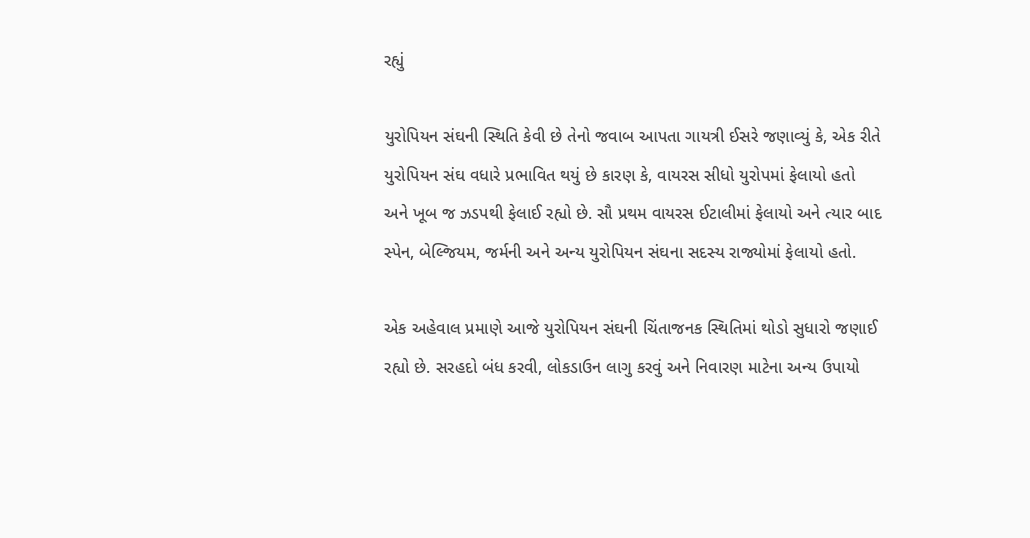રહ્યું

યુરોપિયન સંઘની સ્થિતિ કેવી છે તેનો જવાબ આપતા ગાયત્રી ઈસરે જણાવ્યું કે, એક રીતે યુરોપિયન સંઘ વધારે પ્રભાવિત થયું છે કારણ કે, વાયરસ સીધો યુરોપમાં ફેલાયો હતો અને ખૂબ જ ઝડપથી ફેલાઈ રહ્યો છે. સૌ પ્રથમ વાયરસ ઈટાલીમાં ફેલાયો અને ત્યાર બાદ સ્પેન, બેલ્જિયમ, જર્મની અને અન્ય યુરોપિયન સંઘના સદસ્ય રાજ્યોમાં ફેલાયો હતો.

એક અહેવાલ પ્રમાણે આજે યુરોપિયન સંઘની ચિંતાજનક સ્થિતિમાં થોડો સુધારો જણાઈ રહ્યો છે. સરહદો બંધ કરવી, લોકડાઉન લાગુ કરવું અને નિવારણ માટેના અન્ય ઉપાયો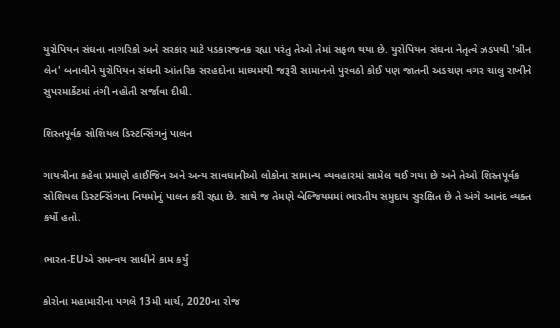યુરોપિયન સંઘના નાગરિકો અને સરકાર માટે પડકારજનક રહ્યા પરંતુ તેઓ તેમાં સફળ થયા છે. યુરોપિયન સંઘના નેતૃત્વે ઝડપથી 'ગ્રીન લેન' બનાવીને યુરોપિયન સંઘની આંતરિક સરહદોના માધ્યમથી જરૂરી સામાનનો પુરવઠો કોઈ પણ જાતની અડચણ વગર ચાલુ રાખીને સુપરમાર્કેટમાં તંગી નહોતી સર્જાવા દીધી.

શિસ્તપૂર્વક સોશિયલ ડિસ્ટન્સિંગનું પાલન

ગાયત્રીના કહેવા પ્રમાણે હાઈજિન અને અન્ય સાવધાનીઓ લોકોના સામાન્ય વ્યવહારમાં સામેલ થઈ ગયા છે અને તેઓ શિસ્તપૂર્વક સોશિયલ ડિસ્ટન્સિંગના નિયમોનું પાલન કરી રહ્યા છે. સાથે જ તેમણે બેલ્જિયમમાં ભારતીય સમુદાય સુરક્ષિત છે તે અંગે આનંદ વ્યક્ત કર્યો હતો.

ભારત-EUએ સમન્વય સાધીને કામ કર્યું

કોરોના મહામારીના પગલે 13મી માર્ચ, 2020ના રોજ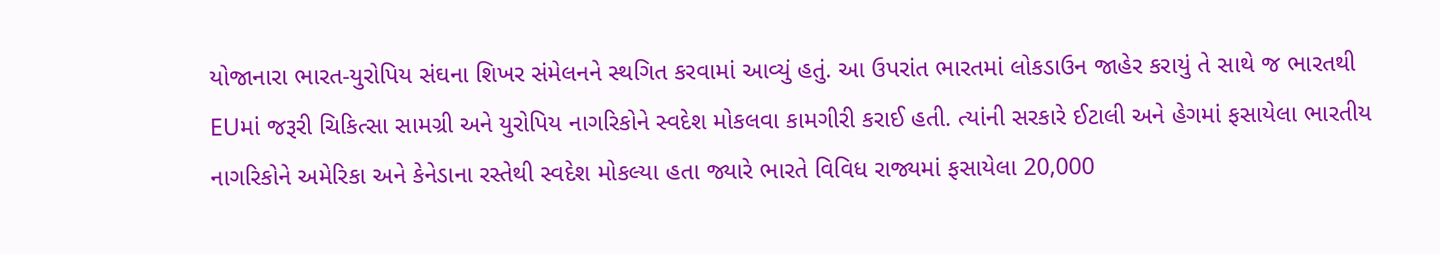યોજાનારા ભારત-યુરોપિય સંઘના શિખર સંમેલનને સ્થગિત કરવામાં આવ્યું હતું. આ ઉપરાંત ભારતમાં લોકડાઉન જાહેર કરાયું તે સાથે જ ભારતથી EUમાં જરૂરી ચિકિત્સા સામગ્રી અને યુરોપિય નાગરિકોને સ્વદેશ મોકલવા કામગીરી કરાઈ હતી. ત્યાંની સરકારે ઈટાલી અને હેગમાં ફસાયેલા ભારતીય નાગરિકોને અમેરિકા અને કેનેડાના રસ્તેથી સ્વદેશ મોકલ્યા હતા જ્યારે ભારતે વિવિધ રાજ્યમાં ફસાયેલા 20,000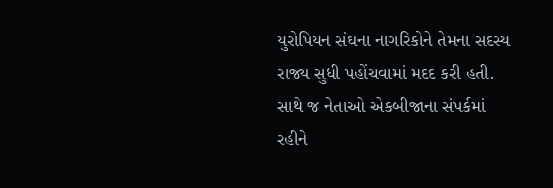યુરોપિયન સંઘના નાગરિકોને તેમના સદસ્ય રાજ્ય સુધી પહોંચવામાં મદદ કરી હતી. સાથે જ નેતાઓ એકબીજાના સંપર્કમાં રહીને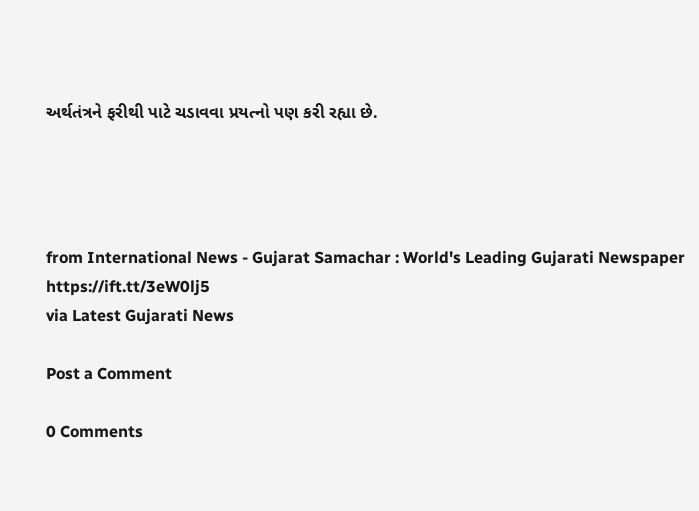અર્થતંત્રને ફરીથી પાટે ચડાવવા પ્રયત્નો પણ કરી રહ્યા છે.




from International News - Gujarat Samachar : World's Leading Gujarati Newspaper https://ift.tt/3eW0lj5
via Latest Gujarati News

Post a Comment

0 Comments